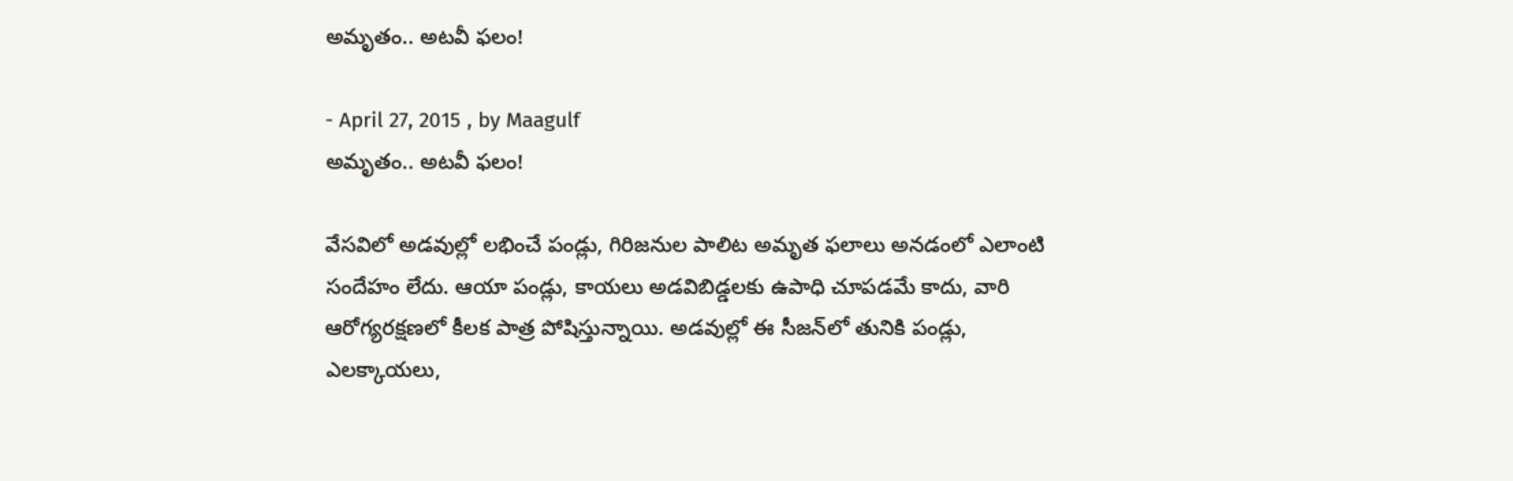అమృతం.. అటవీ ఫలం!

- April 27, 2015 , by Maagulf
అమృతం.. అటవీ ఫలం!

వేసవిలో అడవుల్లో లభించే పండ్లు, గిరిజనుల పాలిట అమృత ఫలాలు అనడంలో ఎలాంటి సందేహం లేదు. ఆయా పండ్లు, కాయలు అడవిబిడ్డలకు ఉపాధి చూపడమే కాదు, వారి ఆరోగ్యరక్షణలో కీలక పాత్ర పోషిస్తున్నాయి. అడవుల్లో ఈ సీజన్‌లో తునికి పండ్లు, ఎలక్కాయలు,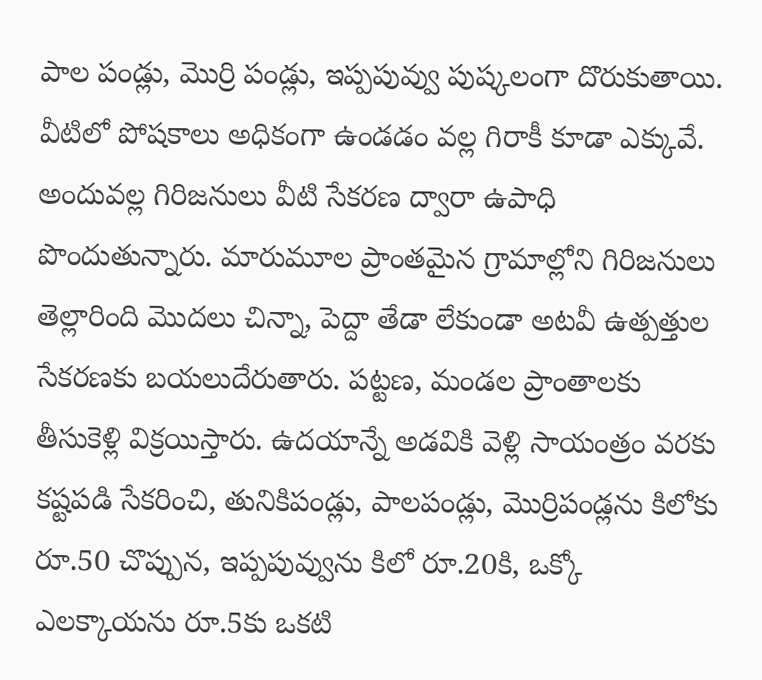పాల పండ్లు, మొర్రి పండ్లు, ఇప్పపువ్వు పుష్కలంగా దొరుకుతాయి. వీటిలో పోషకాలు అధికంగా ఉండడం వల్ల గిరాకీ కూడా ఎక్కువే. అందువల్ల గిరిజనులు వీటి సేకరణ ద్వారా ఉపాధి పొందుతున్నారు. మారుమూల ప్రాంతమైన గ్రామాల్లోని గిరిజనులు తెల్లారింది మొదలు చిన్నా, పెద్దా తేడా లేకుండా అటవీ ఉత్పత్తుల సేకరణకు బయలుదేరుతారు. పట్టణ, మండల ప్రాంతాలకు తీసుకెళ్లి విక్రయిస్తారు. ఉదయాన్నే అడవికి వెళ్లి సాయంత్రం వరకు కష్టపడి సేకరించి, తునికిపండ్లు, పాలపండ్లు, మొర్రిపండ్లను కిలోకు రూ.50 చొప్పున, ఇప్పపువ్వును కిలో రూ.20కి, ఒక్కో ఎలక్కాయను రూ.5కు ఒకటి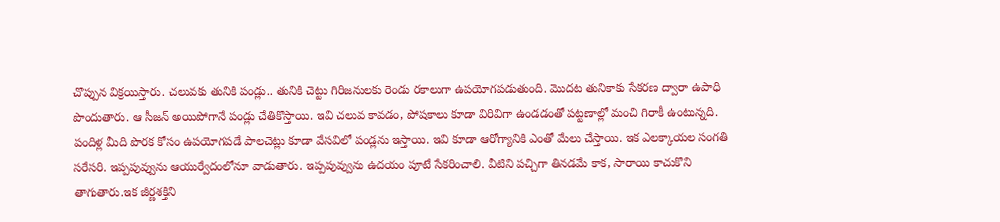చొప్పున విక్రయిస్తారు. చలువకు తునికి పండ్లు.. తునికి చెట్టు గిరిజనులకు రెండు రకాలుగా ఉపయోగపడుతుంది. మొదట తునికాకు సేకరణ ద్వారా ఉపాధి పొందుతారు. ఆ సీజన్ అయిపోగానే పండ్లు చేతికొస్తాయి. ఇవి చలువ కావడం, పోషకాలు కూడా విరివిగా ఉండడంతో పట్టణాల్లో మంచి గిరాకీ ఉంటున్నది. పందిళ్ల మీది పొరక కోసం ఉపయోగపడే పాలచెట్లు కూడా వేసవిలో పండ్లను ఇస్తాయి. ఇవి కూడా ఆరోగ్యానికి ఎంతో మేలు చేస్తాయి. ఇక ఎలక్కాయల సంగతి సరేసరి. ఇప్పపువ్వును ఆయుర్వేదంలోనూ వాడుతారు. ఇప్పపువ్వును ఉదయం పూటే సేకరించాలి. వీటిని పచ్చిగా తినడమే కాక, సారాయి కాచుకొని తాగుతారు.ఇక జీర్ణశక్తిని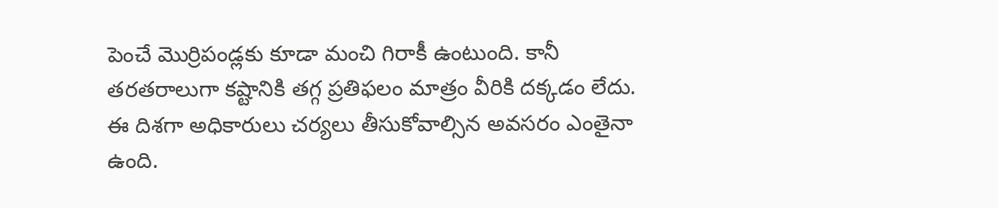పెంచే మొర్రిపండ్లకు కూడా మంచి గిరాకీ ఉంటుంది. కానీ తరతరాలుగా కష్టానికి తగ్గ ప్రతిఫలం మాత్రం వీరికి దక్కడం లేదు. ఈ దిశగా అధికారులు చర్యలు తీసుకోవాల్సిన అవసరం ఎంతైనా ఉంది.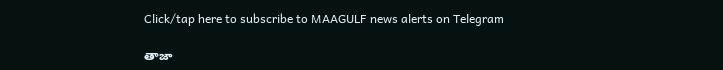Click/tap here to subscribe to MAAGULF news alerts on Telegram

తాజా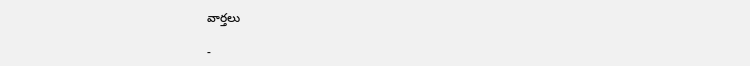వార్తలు

-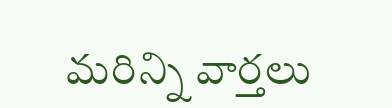మరిన్ని వార్తలు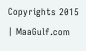Copyrights 2015 | MaaGulf.com